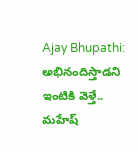Ajay Bhupathi: అభినందిస్తాడని ఇంటికి వెళ్తే.. మహేష్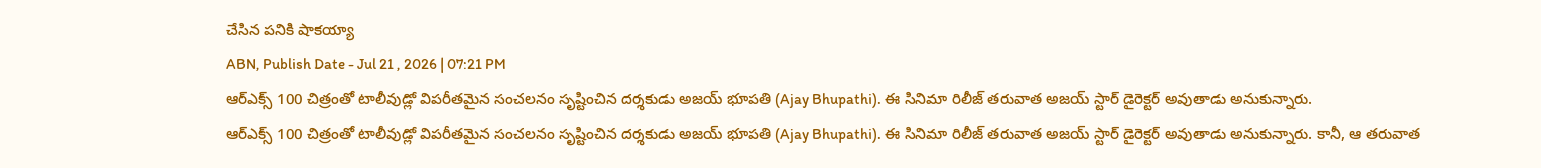చేసిన పనికి షాకయ్యా
ABN, Publish Date - Jul 21 , 2026 | 07:21 PM
ఆర్ఎక్స్ 100 చిత్రంతో టాలీవుడ్లో విపరీతమైన సంచలనం సృష్టించిన దర్శకుడు అజయ్ భూపతి (Ajay Bhupathi). ఈ సినిమా రిలీజ్ తరువాత అజయ్ స్టార్ డైరెక్టర్ అవుతాడు అనుకున్నారు.
ఆర్ఎక్స్ 100 చిత్రంతో టాలీవుడ్లో విపరీతమైన సంచలనం సృష్టించిన దర్శకుడు అజయ్ భూపతి (Ajay Bhupathi). ఈ సినిమా రిలీజ్ తరువాత అజయ్ స్టార్ డైరెక్టర్ అవుతాడు అనుకున్నారు. కానీ, ఆ తరువాత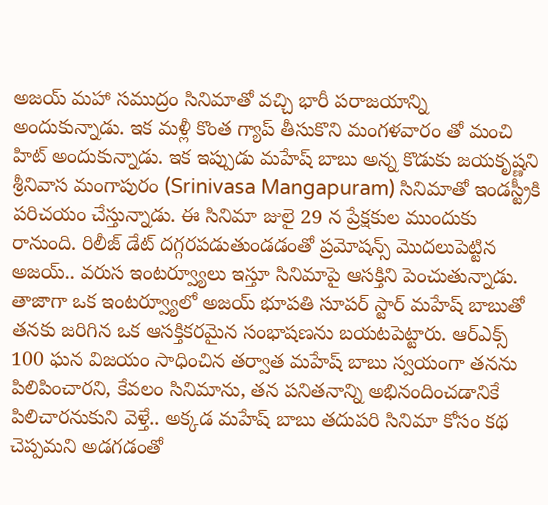అజయ్ మహా సముద్రం సినిమాతో వచ్చి భారీ పరాజయాన్ని అందుకున్నాడు. ఇక మళ్లీ కొంత గ్యాప్ తీసుకొని మంగళవారం తో మంచి హిట్ అందుకున్నాడు. ఇక ఇప్పుడు మహేష్ బాబు అన్న కొడుకు జయకృష్ణని శ్రీనివాస మంగాపురం (Srinivasa Mangapuram) సినిమాతో ఇండస్ట్రీకి పరిచయం చేస్తున్నాడు. ఈ సినిమా జులై 29 న ప్రేక్షకుల ముందుకు రానుంది. రిలీజ్ డేట్ దగ్గరపడుతుండడంతో ప్రమోషన్స్ మొదలుపెట్టిన అజయ్.. వరుస ఇంటర్వ్యూలు ఇస్తూ సినిమాపై ఆసక్తిని పెంచుతున్నాడు.
తాజాగా ఒక ఇంటర్వ్యూలో అజయ్ భూపతి సూపర్ స్టార్ మహేష్ బాబుతో తనకు జరిగిన ఒక ఆసక్తికరమైన సంభాషణను బయటపెట్టారు. ఆర్ఎక్స్ 100 ఘన విజయం సాధించిన తర్వాత మహేష్ బాబు స్వయంగా తనను పిలిపించారని, కేవలం సినిమాను, తన పనితనాన్ని అభినందించడానికే పిలిచారనుకుని వెళ్తే.. అక్కడ మహేష్ బాబు తదుపరి సినిమా కోసం కథ చెప్పమని అడగడంతో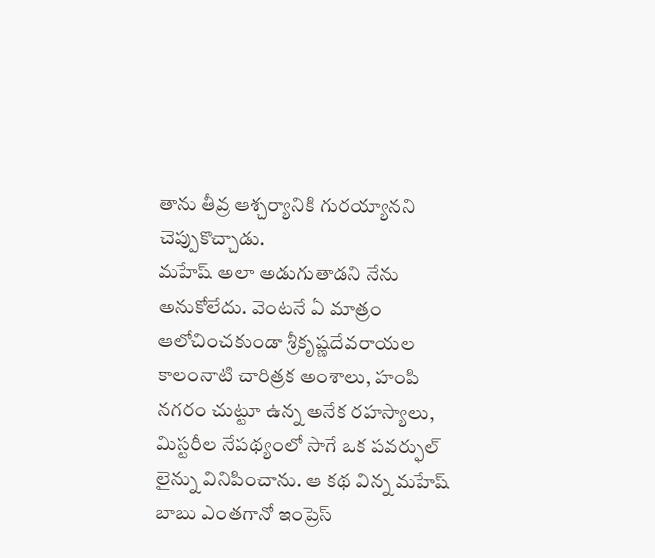తాను తీవ్ర ఆశ్చర్యానికి గురయ్యానని చెప్పుకొచ్చాడు.
మహేష్ అలా అడుగుతాడని నేను అనుకోలేదు. వెంటనే ఏ మాత్రం ఆలోచించకుండా శ్రీకృష్ణదేవరాయల కాలంనాటి చారిత్రక అంశాలు, హంపి నగరం చుట్టూ ఉన్న అనేక రహస్యాలు, మిస్టరీల నేపథ్యంలో సాగే ఒక పవర్ఫుల్ లైన్ను వినిపించాను. ఆ కథ విన్న మహేష్ బాబు ఎంతగానో ఇంప్రెస్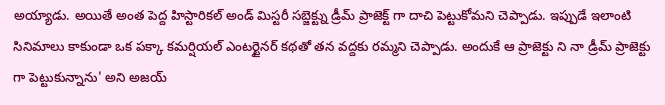అయ్యాడు. అయితే అంత పెద్ద హిస్టారికల్ అండ్ మిస్టరీ సబ్జెక్ట్ను డ్రీమ్ ప్రాజెక్ట్ గా దాచి పెట్టుకోమని చెప్పాడు. ఇప్పుడే ఇలాంటి సినిమాలు కాకుండా ఒక పక్కా కమర్షియల్ ఎంటర్టైనర్ కథతో తన వద్దకు రమ్మని చెప్పాడు. అందుకే ఆ ప్రాజెక్టు ని నా డ్రీమ్ ప్రాజెక్టు గా పెట్టుకున్నాను' అని అజయ్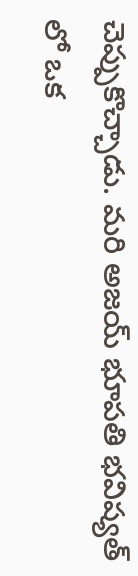చెప్పుకొచ్చాడు. మరి అజయ్ భూపతి భవిష్యత్ లో ఒక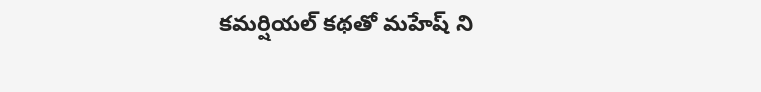కమర్షియల్ కథతో మహేష్ ని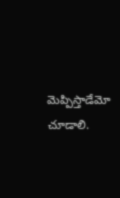మెప్పిస్తాడేమో చూడాలి.